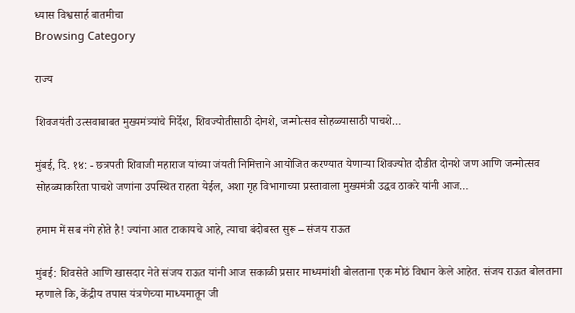ध्यास विश्वसार्ह बातमीचा
Browsing Category

राज्य

शिवजयंती उत्सवाबाबत मुख्यमंत्र्यांचे निर्देश, शिवज्योतीसाठी दोनशे, जन्मोत्सव सोहळ्यासाठी पाचशे…

मुंबई, दि. १४: - छत्रपती शिवाजी महाराज यांच्या जंयती निमित्ताने आयोजित करण्यात येणाऱ्या शिवज्योत दौडीत दोनशे जण आणि जन्मोत्सव सोहळ्याकरिता पाचशे जणांना उपस्थित राहता येईल, अशा गृह विभागाच्या प्रस्तावाला मुख्यमंत्री उद्धव ठाकरे यांनी आज…

हमाम में सब नंगे होते है! ज्यांना आत टाकायचे आहे, त्याचा बंदोबस्त सुरू – संजय राऊत

मुंबई: शिवसेते आणि खासदार नेते संजय राऊत यांनी आज सकाळी प्रसार माध्यमांशी बोलताना एक मोठं विधान केले आहेत. संजय राऊत बोलताना म्हणाले कि, केंद्रीय तपास यंत्रणेच्या माध्यमातून जी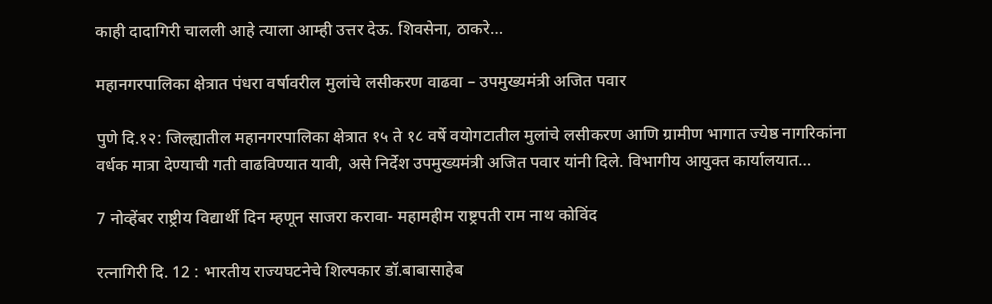काही दादागिरी चालली आहे त्याला आम्ही उत्तर देऊ. शिवसेना, ठाकरे…

महानगरपालिका क्षेत्रात पंधरा वर्षावरील मुलांचे लसीकरण वाढवा – उपमुख्यमंत्री अजित पवार

पुणे दि.१२: जिल्ह्यातील महानगरपालिका क्षेत्रात १५ ते १८ वर्षे वयोगटातील मुलांचे लसीकरण आणि ग्रामीण भागात ज्येष्ठ नागरिकांना वर्धक मात्रा देण्याची गती वाढविण्यात यावी, असे निर्देश उपमुख्यमंत्री अजित पवार यांनी दिले. विभागीय आयुक्त कार्यालयात…

7 नोव्हेंबर राष्ट्रीय ‍विद्यार्थी दिन म्हणून साजरा करावा- महामहीम राष्ट्रपती राम नाथ कोविंद

रत्नागिरी दि. 12 : भारतीय राज्यघटनेचे शिल्पकार डॉ.बाबासाहेब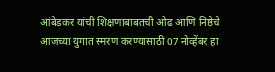आंबेडकर यांची शिक्षणाबाबतची ओढ आणि निष्ठेचे आजच्या युगात स्मरण करण्यासाठी 07 नोव्हेंबर हा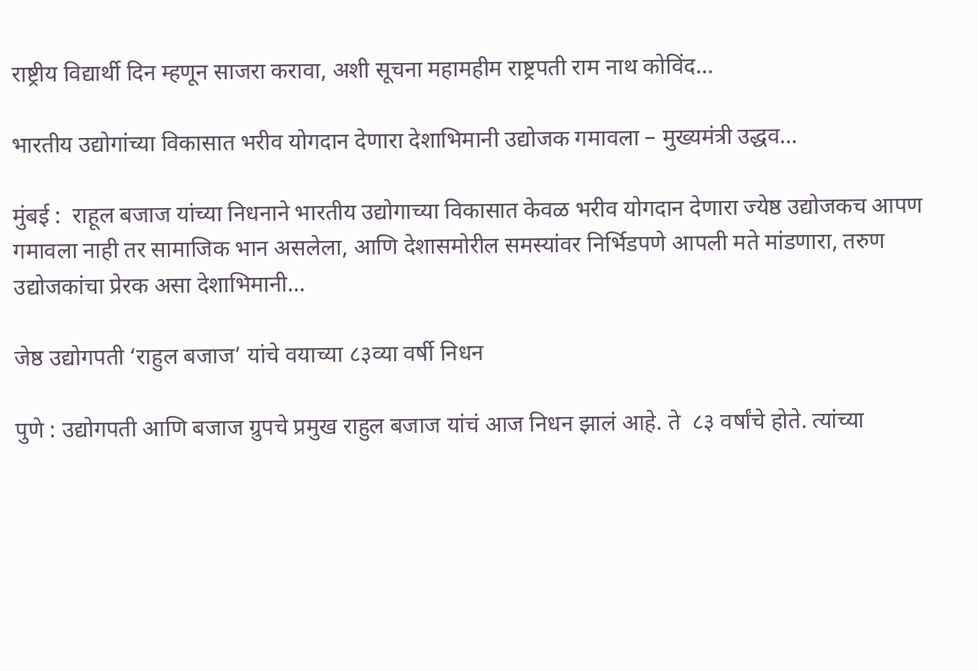राष्ट्रीय ‍विद्यार्थी दिन म्हणून साजरा करावा, अशी सूचना महामहीम राष्ट्रपती राम नाथ कोविंद…

भारतीय उद्योगांच्या विकासात भरीव योगदान देणारा देशाभिमानी उद्योजक गमावला – मुख्यमंत्री उद्धव…

मुंबई :  राहूल बजाज यांच्या निधनाने भारतीय उद्योगाच्या विकासात केवळ भरीव योगदान देणारा ज्येष्ठ उद्योजकच आपण गमावला नाही तर सामाजिक भान असलेला, आणि देशासमोरील समस्यांवर निर्भिडपणे आपली मते मांडणारा, तरुण उद्योजकांचा प्रेरक असा देशाभिमानी…

जेष्ठ उद्योगपती ‘राहुल बजाज’ यांचे वयाच्या ८३व्या वर्षी निधन

पुणे : उद्योगपती आणि बजाज ग्रुपचे प्रमुख राहुल बजाज यांचं आज निधन झालं आहे. ते  ८३ वर्षांचे होते. त्यांच्या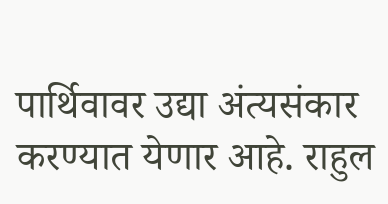पार्थिवावर उद्या अंत्यसंकार करण्यात येणार आहे. राहुल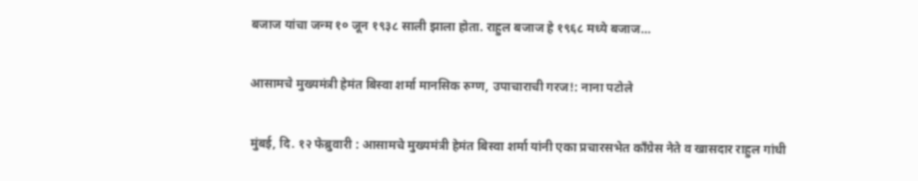बजाज यांचा जन्म १० जून १९३८ साली झाला होता. राहुल बजाज हे १९६८ मध्ये बजाज…

आसामचे मुख्यमंत्री हेमंत बिस्वा शर्मा मानसिक रुग्ण, उपाचाराची गरज!: नाना पटोले

मुंबई, दि. १२ फेब्रुवारी : आसामचे मुख्यमंत्री हेमंत बिस्वा शर्मा यांनी एका प्रचारसभेत काँग्रेस नेते व खासदार राहुल गांधी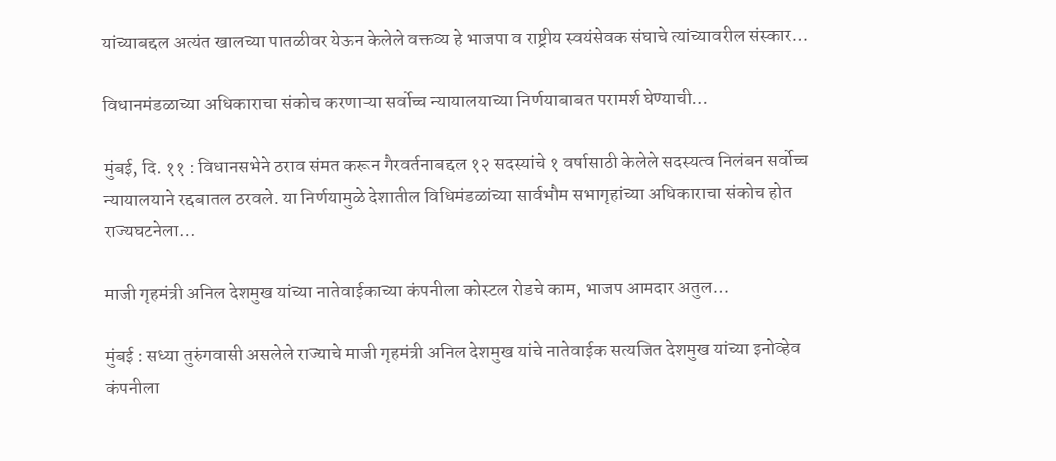यांच्याबद्दल अत्यंत खालच्या पातळीवर येऊन केलेले वक्तव्य हे भाजपा व राष्ट्रीय स्वयंसेवक संघाचे त्यांच्यावरील संस्कार…

विधानमंडळाच्या अधिकाराचा संकोच करणाऱ्या सर्वोच्च न्यायालयाच्या निर्णयाबाबत परामर्श घेण्याची…

मुंबई, दि. ११ : विधानसभेने ठराव संमत करून गैरवर्तनाबद्दल १२ सदस्यांचे १ वर्षासाठी केलेले सदस्यत्व निलंबन सर्वोच्च न्यायालयाने रद्दबातल ठरवले. या निर्णयामुळे देशातील विधिमंडळांच्या सार्वभौम सभागृहांच्या अधिकाराचा संकोच होत राज्यघटनेला…

माजी गृहमंत्री अनिल देशमुख यांच्या नातेवाईकाच्या कंपनीला कोस्टल रोडचे काम, भाजप आमदार अतुल…

मुंबई : सध्या तुरुंगवासी असलेले राज्याचे माजी गृहमंत्री अनिल देशमुख यांचे नातेवाईक सत्यजित देशमुख यांच्या इनोव्हेव कंपनीला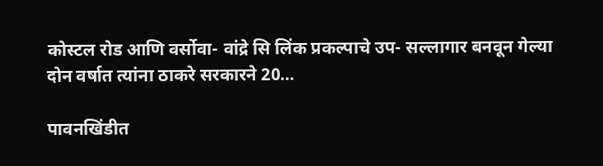कोस्टल रोड आणि वर्सोवा- वांद्रे सि लिंक प्रकल्पाचे उप- सल्लागार बनवून गेल्या दोन वर्षात त्यांना ठाकरे सरकारने 20…

पावनखिंडीत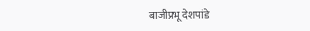बाजीप्रभू देशपांडे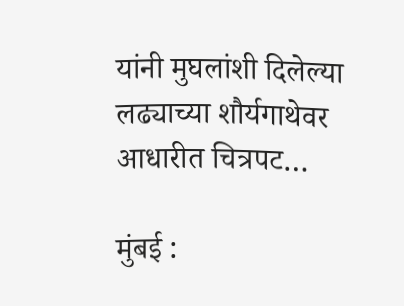यांनी मुघलांशी दिलेल्या लढ्याच्या शौर्यगाथेवर आधारीत चित्रपट…

मुंबई :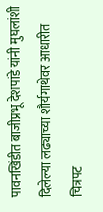पावनखिंडीत बाजीप्रभू देशपांडे यांनी मुघलांशी दिलेल्या लढ्याच्या शौर्यगाथेवर आधारीत चित्रपट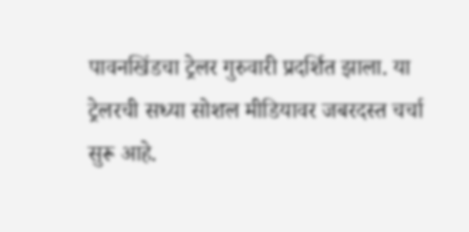पावनखिंडचा ट्रेलर गुरुवारी प्रदर्शित झाला. या ट्रेलरची सध्या सोशल मीडियावर जबरदस्त चर्चा सुरू आहे.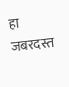हा जबरदस्त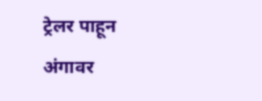ट्रेलर पाहून अंगावर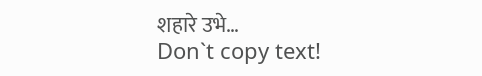शहारे उभे…
Don`t copy text!